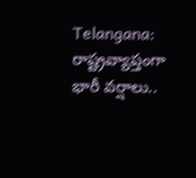Telangana: రాష్ట్రవ్యాప్తంగా భారీ వర్షాలు..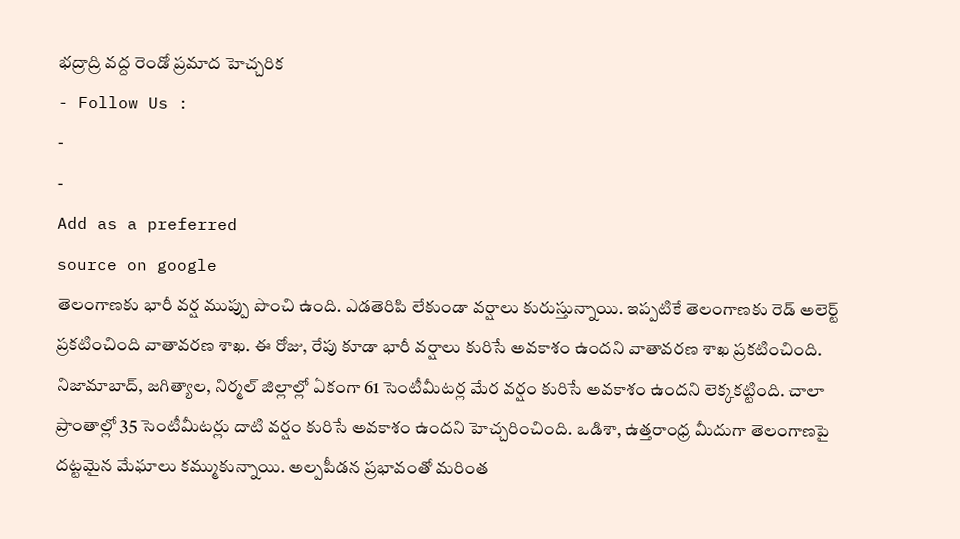భద్రాద్రి వద్ద రెండో ప్రమాద హెచ్చరిక
- Follow Us :
-
-
Add as a preferred
source on google
తెలంగాణకు భారీ వర్ష ముప్పు పొంచి ఉంది. ఎడతెరిపి లేకుండా వర్షాలు కురుస్తున్నాయి. ఇప్పటికే తెలంగాణకు రెడ్ అలెర్ట్ ప్రకటించింది వాతావరణ శాఖ. ఈ రోజు, రేపు కూడా భారీ వర్షాలు కురిసే అవకాశం ఉందని వాతావరణ శాఖ ప్రకటించింది. నిజామాబాద్, జగిత్యాల, నిర్మల్ జిల్లాల్లో ఏకంగా 61 సెంటీమీటర్ల మేర వర్షం కురిసే అవకాశం ఉందని లెక్కకట్టింది. చాలా ప్రాంతాల్లో 35 సెంటీమీటర్లు దాటి వర్షం కురిసే అవకాశం ఉందని హెచ్చరించింది. ఒడిశా, ఉత్తరాంధ్ర మీదుగా తెలంగాణపై దట్టమైన మేఘాలు కమ్ముకున్నాయి. అల్పపీడన ప్రభావంతో మరింత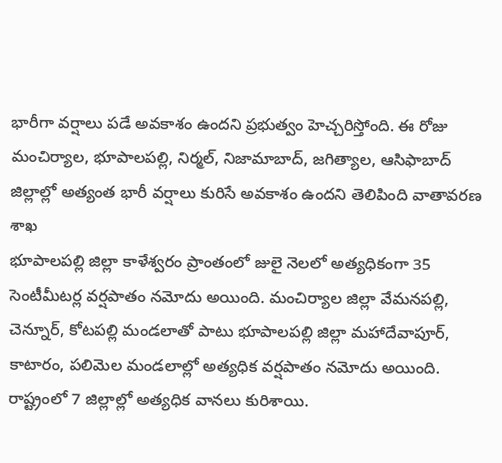భారీగా వర్షాలు పడే అవకాశం ఉందని ప్రభుత్వం హెచ్చరిస్తోంది. ఈ రోజు మంచిర్యాల, భూపాలపల్లి, నిర్మల్, నిజామాబాద్, జగిత్యాల, ఆసిఫాబాద్ జిల్లాల్లో అత్యంత భారీ వర్షాలు కురిసే అవకాశం ఉందని తెలిపింది వాతావరణ శాఖ
భూపాలపల్లి జిల్లా కాళేశ్వరం ప్రాంతంలో జులై నెలలో అత్యధికంగా 35 సెంటీమీటర్ల వర్షపాతం నమోదు అయింది. మంచిర్యాల జిల్లా వేమనపల్లి, చెన్నూర్, కోటపల్లి మండలాతో పాటు భూపాలపల్లి జిల్లా మహాదేవాపూర్, కాటారం, పలిమెల మండలాల్లో అత్యధిక వర్షపాతం నమోదు అయింది. రాష్ట్రంలో 7 జిల్లాల్లో అత్యధిక వానలు కురిశాయి.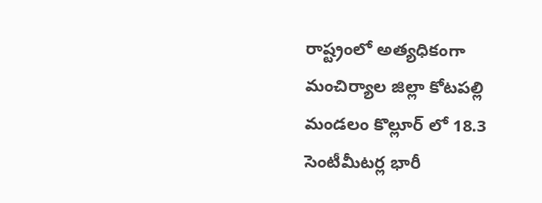రాష్ట్రంలో అత్యధికంగా మంచిర్యాల జిల్లా కోటపల్లి మండలం కొల్లూర్ లో 18.3 సెంటీమీటర్ల భారీ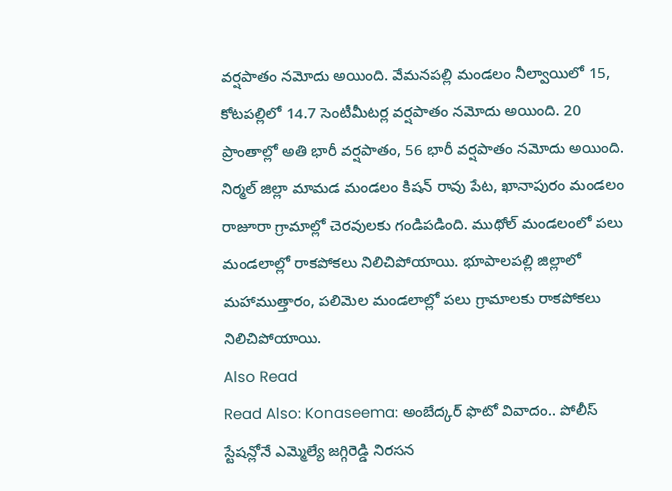వర్షపాతం నమోదు అయింది. వేమనపల్లి మండలం నీల్వాయిలో 15, కోటపల్లిలో 14.7 సెంటీమీటర్ల వర్షపాతం నమోదు అయింది. 20 ప్రాంతాల్లో అతి భారీ వర్షపాతం, 56 భారీ వర్షపాతం నమోదు అయింది. నిర్మల్ జిల్లా మామడ మండలం కిషన్ రావు పేట, ఖానాపురం మండలం రాజూరా గ్రామాల్లో చెరవులకు గండిపడింది. ముథోల్ మండలంలో పలు మండలాల్లో రాకపోకలు నిలిచిపోయాయి. భూపాలపల్లి జిల్లాలో మహాముత్తారం, పలిమెల మండలాల్లో పలు గ్రామాలకు రాకపోకలు నిలిచిపోయాయి.
Also Read
Read Also: Konaseema: అంబేద్కర్ ఫొటో వివాదం.. పోలీస్ స్టేషన్లోనే ఎమ్మెల్యే జగ్గిరెడ్డి నిరసన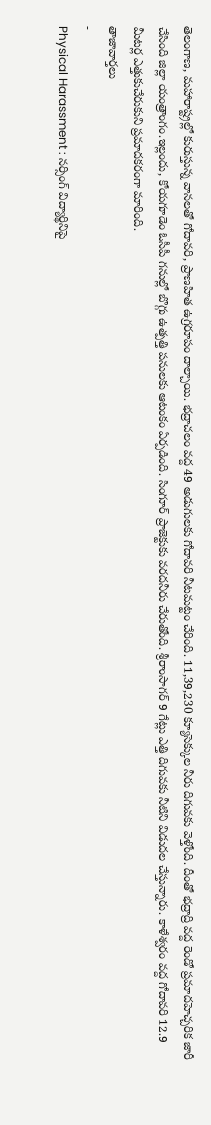తెలంగాణ, మహారాష్ట్రల్లో కురుస్తున్న వానలతో గోదావరి, ప్రాణహిత ఉగ్రరూపం దాల్చాయి. భద్రాచలం వద్ద 49 అడుగులకు గోదావరి నీటమట్టం చేరింది. 11,39,230 క్యూసెక్కుల నీరు దిగువకు వెళ్తోంది. దీంతో భద్రాద్రి వద్ద రెండో ప్రమాదహెచ్చరిక జారీ చేసింది జిల్లా యంత్రాంగం.ఇల్లందు, కోయగూడెం ఓసీపీ గనుల్లో బొగ్గు ఉత్పత్తి పనులకు ఆటంకం ఏర్పడింది. సింగూర్ ప్రాజెక్టుకు వరదనీరు చేరుతోంది. శ్రీరాంసాగర్ 9 గేట్లు ఎత్తి దిగువకు నీటిని విడుదల చేస్తున్నారు. కాళేశ్వరం వద్ద గోదావరి 12.9 మీటర్ల ఎత్తుకుచేరుకుని ప్రమాదకరంగా మారింది.
తాజావార్తలు
-
Physical Harassment : నర్సింగ్ విద్యార్థినిపై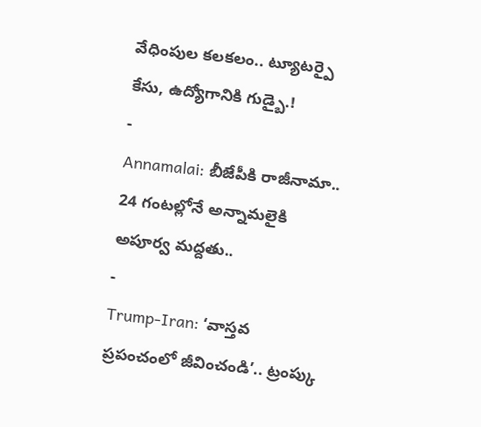వేధింపుల కలకలం.. ట్యూటర్పై కేసు, ఉద్యోగానికి గుడ్బై.!
-
Annamalai: బీజేపీకి రాజీనామా.. 24 గంటల్లోనే అన్నామలైకి అపూర్వ మద్దతు..
-
Trump-Iran: ‘వాస్తవ ప్రపంచంలో జీవించండి’.. ట్రంప్కు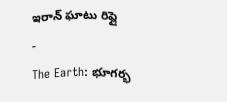ఇరాన్ ఘాటు రిప్లై
-
The Earth: భూగర్భ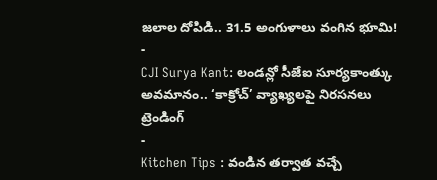జలాల దోపిడి.. 31.5 అంగుళాలు వంగిన భూమి!
-
CJI Surya Kant: లండన్లో సీజేఐ సూర్యకాంత్కు అవమానం.. ‘కాక్రోచ్’ వ్యాఖ్యలపై నిరసనలు
ట్రెండింగ్
-
Kitchen Tips : వండిన తర్వాత వచ్చే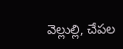వెల్లుల్లి, చేపల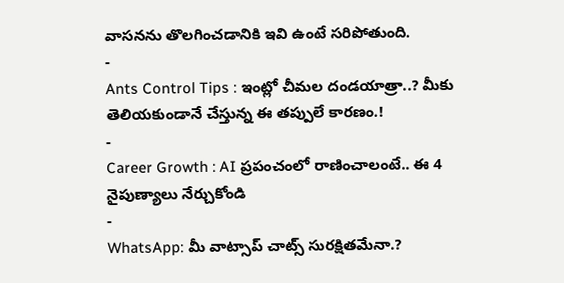వాసనను తొలగించడానికి ఇవి ఉంటే సరిపోతుంది.
-
Ants Control Tips : ఇంట్లో చీమల దండయాత్రా..? మీకు తెలియకుండానే చేస్తున్న ఈ తప్పులే కారణం.!
-
Career Growth : AI ప్రపంచంలో రాణించాలంటే.. ఈ 4 నైపుణ్యాలు నేర్చుకోండి
-
WhatsApp: మీ వాట్సాప్ చాట్స్ సురక్షితమేనా.?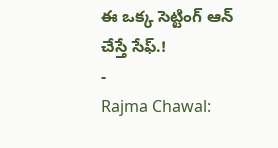ఈ ఒక్క సెట్టింగ్ ఆన్ చేస్తే సేఫ్.!
-
Rajma Chawal: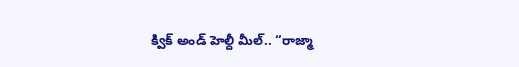క్విక్ అండ్ హెల్దీ మీల్.. “రాజ్మా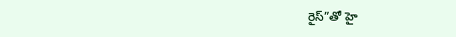రైస్”తో హై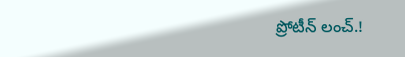ప్రోటీన్ లంచ్.!